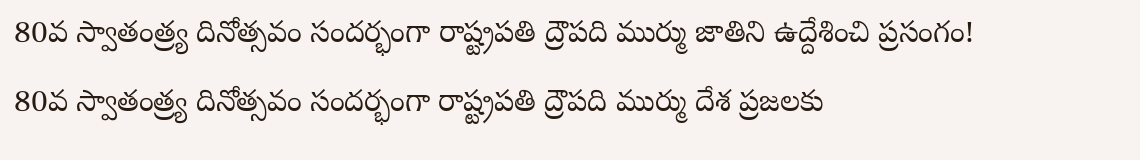80వ స్వాతంత్ర్య దినోత్సవం సందర్భంగా రాష్ట్రపతి ద్రౌపది ముర్ము జాతిని ఉద్దేశించి ప్రసంగం!
80వ స్వాతంత్ర్య దినోత్సవం సందర్భంగా రాష్ట్రపతి ద్రౌపది ముర్ము దేశ ప్రజలకు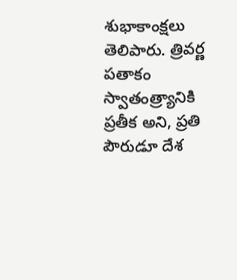శుభాకాంక్షలు తెలిపారు. త్రివర్ణ పతాకం స్వాతంత్ర్యానికి ప్రతీక అని, ప్రతి పౌరుడూ దేశ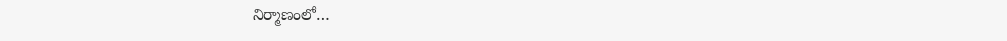నిర్మాణంలో…